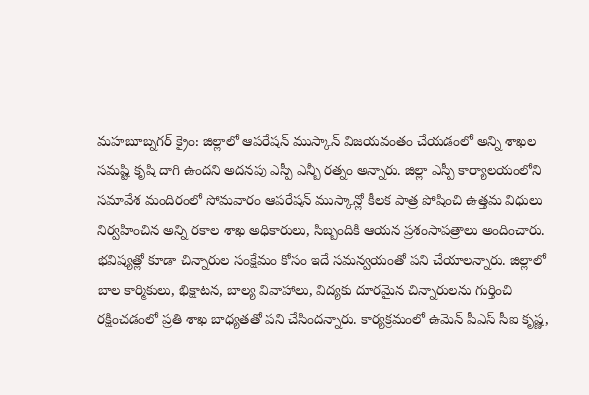మహబూబ్నగర్ క్రైం: జిల్లాలో ఆపరేషన్ ముస్కాన్ విజయవంతం చేయడంలో అన్ని శాఖల సమష్టి కృషి దాగి ఉందని అదనపు ఎస్పీ ఎన్బీ రత్నం అన్నారు. జిల్లా ఎస్పీ కార్యాలయంలోని సమావేశ మందిరంలో సోమవారం ఆపరేషన్ ముస్కాన్లో కీలక పాత్ర పోషించి ఉత్తమ విధులు నిర్వహించిన అన్ని రకాల శాఖ అధికారులు, సిబ్బందికి ఆయన ప్రశంసాపత్రాలు అందించారు. భవిష్యత్లో కూడా చిన్నారుల సంక్షేమం కోసం ఇదే సమన్వయంతో పని చేయాలన్నారు. జిల్లాలో బాల కార్మికులు, భిక్షాటన, బాల్య వివాహాలు, విద్యకు దూరమైన చిన్నారులను గుర్తించి రక్షించడంలో ప్రతి శాఖ బాధ్యతతో పని చేసిందన్నారు. కార్యక్రమంలో ఉమెన్ పీఎస్ సీఐ కృష్ణ,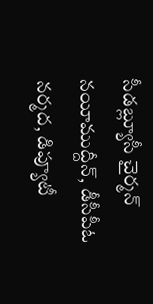సీడబ్ల్యూసీ చైర్మన్ నయీముద్దీన్, డీసీపీఓ నర్మద, డిప్యూటీ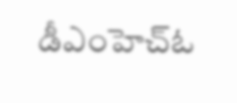డీఎంహెచ్ఓ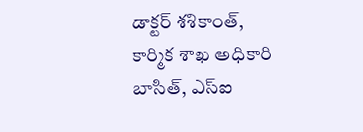డాక్టర్ శశికాంత్, కార్మిక శాఖ అధికారి బాసిత్, ఎస్ఐ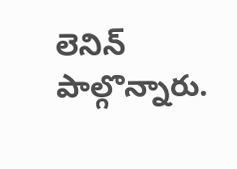లెనిన్ పాల్గొన్నారు.